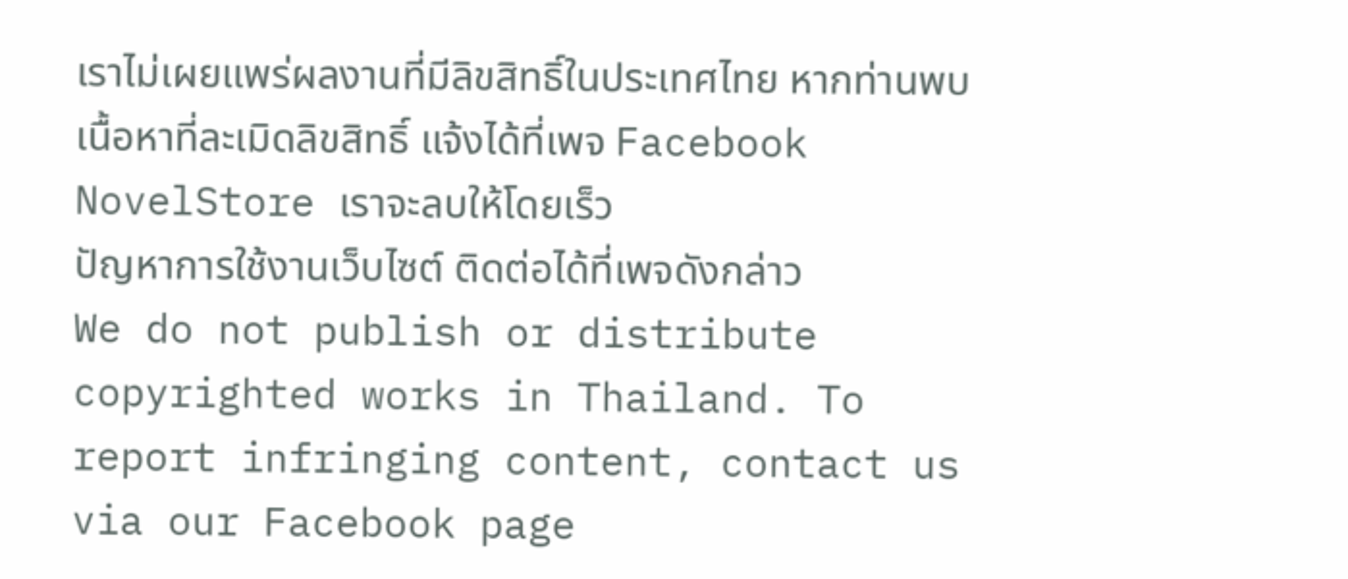เราไม่เผยแพร่ผลงานที่มีลิขสิทธิ์ในประเทศไทย หากท่านพบเนื้อหาที่ละเมิดลิขสิทธิ์ แจ้งได้ที่เพจ Facebook NovelStore เราจะลบให้โดยเร็ว
ปัญหาการใช้งานเว็บไซต์ ติดต่อได้ที่เพจดังกล่าว
We do not publish or distribute copyrighted works in Thailand. To report infringing content, contact us via our Facebook page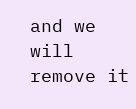and we will remove it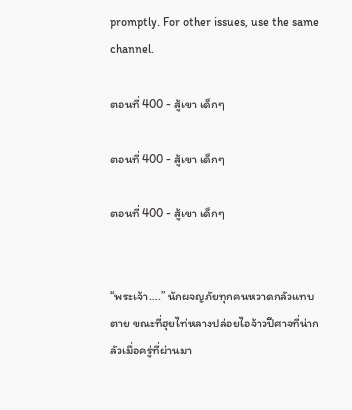promptly. For other issues, use the same channel.

ตอนที่ 400 - สู้เขา เด็กๆ

ตอนที่ 400 - สู้เขา เด็กๆ

ตอนที่ 400 - สู้เขา เด็กๆ


“พระเจ้า….” นักผจญภัยทุกคนหวาดกลัวแทบตาย ขณะที่ฮุยไท่หลางปล่อยไอจ้าวปีศาจที่น่ากลัวเมื่อครู่ที่ผ่านมา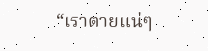“เราตายแน่ๆ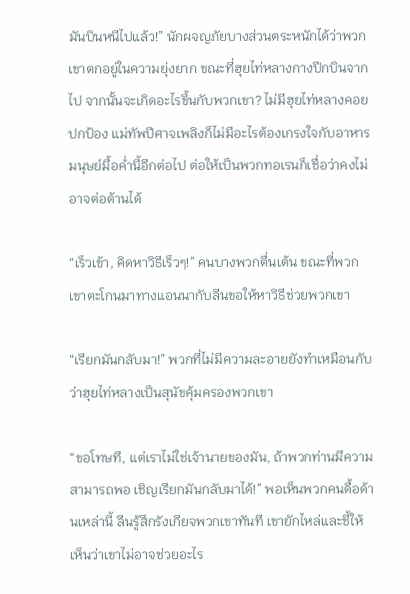มันบินหนีไปแล้ว!” นักผจญภัยบางส่วนตระหนักได้ว่าพวกเขาตกอยู่ในความยุ่งยาก ขณะที่ฮุยไท่หลางกางปีกบินจากไป จากนั้นจะเกิดอะไรขึ้นกับพวกเขา? ไม่มีฮุยไท่หลางคอยปกป้อง แม่ทัพปีศาจเพลิงก็ไม่มีอะไรต้องเกรงใจกับอาหารมนุษย์มื้อค่ำนี้อีกต่อไป ต่อให้เป็นพวกทอเรนก็เชื่อว่าคงไม่อาจต่อต้านได้

“เร็วเข้า, คิดหาวิธีเร็วๆ!” คนบางพวกตื่นเต้น ขณะที่พวกเขาตะโกนมาทางแอนนากับลีนขอให้หาวิธีช่วยพวกเขา

“เรียกมันกลับมา!” พวกที่ไม่มีความละอายยังทำเหมือนกับว่าฮุยไท่หลางเป็นสุนัขคุ้มครองพวกเขา

“ขอโทษที, แต่เราไม่ใช่เจ้านายของมัน, ถ้าพวกท่านมีความสามารถพอ เชิญเรียกมันกลับมาได้!” พอเห็นพวกคนดื้อด้านเหล่านี้ ลีนรู้สึกรังเกียจพวกเขาทันที เขายักไหล่และชี้ให้เห็นว่าเขาไม่อาจช่วยอะไร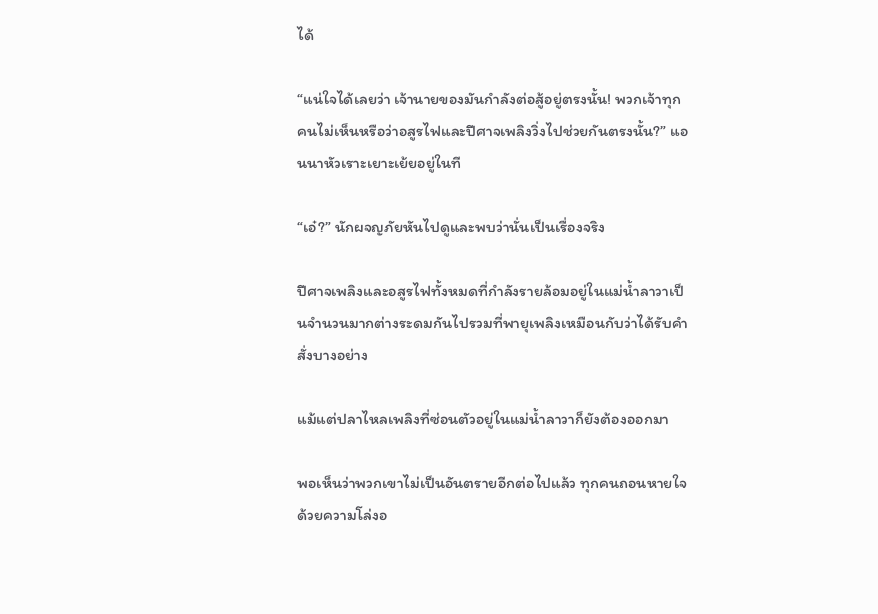ได้

“แน่ใจได้เลยว่า เจ้านายของมันกำลังต่อสู้อยู่ตรงนั้น! พวกเจ้าทุกคนไม่เห็นหรือว่าอสูรไฟและปีศาจเพลิงวิ่งไปช่วยกันตรงนั้น?” แอนนาหัวเราะเยาะเย้ยอยู่ในที

“เอ๋?” นักผจญภัยหันไปดูและพบว่านั่นเป็นเรื่องจริง

ปีศาจเพลิงและอสูรไฟทั้งหมดที่กำลังรายล้อมอยู่ในแม่น้ำลาวาเป็นจำนวนมากต่างระดมกันไปรวมที่พายุเพลิงเหมือนกับว่าได้รับคำสั่งบางอย่าง

แม้แต่ปลาไหลเพลิงที่ซ่อนตัวอยู่ในแม่น้ำลาวาก็ยังต้องออกมา

พอเห็นว่าพวกเขาไม่เป็นอันตรายอีกต่อไปแล้ว ทุกคนถอนหายใจด้วยความโล่งอ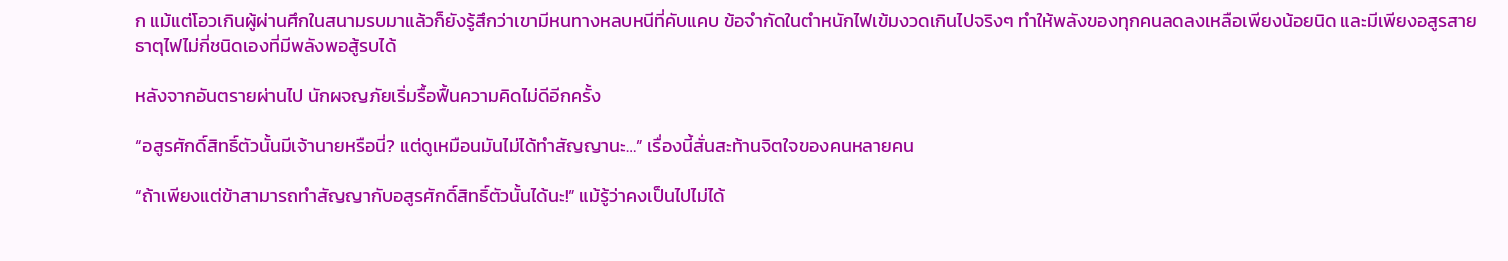ก แม้แต่โอวเกินผู้ผ่านศึกในสนามรบมาแล้วก็ยังรู้สึกว่าเขามีหนทางหลบหนีที่คับแคบ ข้อจำกัดในตำหนักไฟเข้มงวดเกินไปจริงๆ ทำให้พลังของทุกคนลดลงเหลือเพียงน้อยนิด และมีเพียงอสูรสายธาตุไฟไม่กี่ชนิดเองที่มีพลังพอสู้รบได้

หลังจากอันตรายผ่านไป นักผจญภัยเริ่มรื้อฟื้นความคิดไม่ดีอีกครั้ง

“อสูรศักดิ์สิทธิ์ตัวนั้นมีเจ้านายหรือนี่? แต่ดูเหมือนมันไม่ได้ทำสัญญานะ…” เรื่องนี้สั่นสะท้านจิตใจของคนหลายคน

“ถ้าเพียงแต่ข้าสามารถทำสัญญากับอสูรศักดิ์สิทธิ์ตัวนั้นได้นะ!” แม้รู้ว่าคงเป็นไปไม่ได้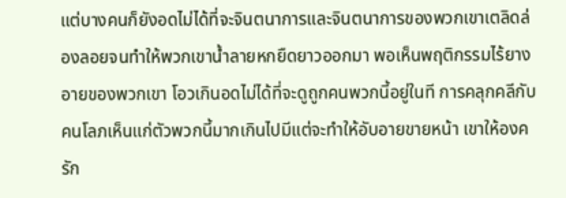แต่บางคนก็ยังอดไม่ได้ที่จะจินตนาการและจินตนาการของพวกเขาเตลิดล่องลอยจนทำให้พวกเขาน้ำลายหกยืดยาวออกมา พอเห็นพฤติกรรมไร้ยางอายของพวกเขา โอวเกินอดไม่ได้ที่จะดูถูกคนพวกนี้อยู่ในที การคลุกคลีกับคนโลภเห็นแก่ตัวพวกนี้มากเกินไปมีแต่จะทำให้อับอายขายหน้า เขาให้องครัก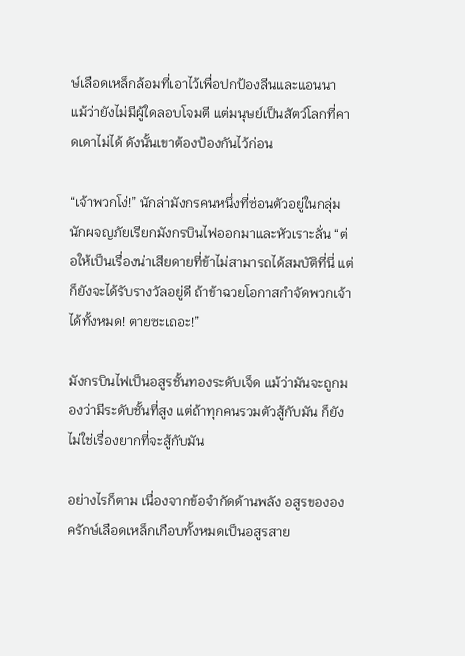ษ์เลือดเหล็กล้อมที่เอาไว้เพื่อปกป้องลีนและแอนนา แม้ว่ายังไม่มีผู้ใดลอบโจมตี แต่มนุษย์เป็นสัตว์โลกที่คาดเดาไม่ได้ ดังนั้นเขาต้องป้องกันไว้ก่อน

“เจ้าพวกโง่!” นักล่ามังกรคนหนึ่งที่ซ่อนตัวอยู่ในกลุ่มนักผจญภัยเรียกมังกรบินไฟออกมาและหัวเราะลั่น “ต่อให้เป็นเรื่องน่าเสียดายที่ข้าไม่สามารถได้สมบัติที่นี่ แต่ก็ยังจะได้รับรางวัลอยู่ดี ถ้าข้าฉวยโอกาสกำจัดพวกเจ้าได้ทั้งหมด! ตายซะเถอะ!”

มังกรบินไฟเป็นอสูรชั้นทองระดับเจ็ด แม้ว่ามันจะถูกมองว่ามีระดับชั้นที่สูง แต่ถ้าทุกคนรวมตัวสู้กับมัน ก็ยังไม่ใช่เรื่องยากที่จะสู้กับมัน

อย่างไรก็ตาม เนื่องจากข้อจำกัดด้านพลัง อสูรขององครักษ์เลือดเหล็กเกือบทั้งหมดเป็นอสูรสาย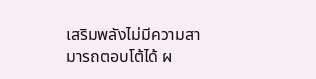เสริมพลังไม่มีความสามารถตอบโต้ได้ ผ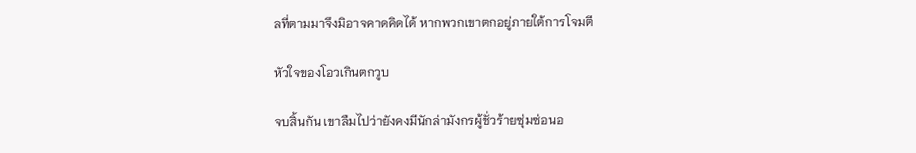ลที่ตามมาจึงมิอาจคาดคิดได้ หากพวกเขาตกอยู่ภายใต้การโจมตี

หัวใจของโอวเกินตกวูบ

จบสิ้นกัน เขาลืมไปว่ายังคงมีนักล่ามังกรผู้ชั่วร้ายซุ่มซ่อนอ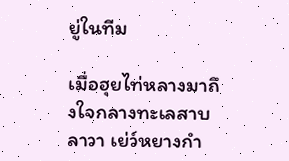ยู่ในทีม

เมื่อฮุยไท่หลางมาถึงใจกลางทะเลสาบลาวา เย่ว์หยางกำ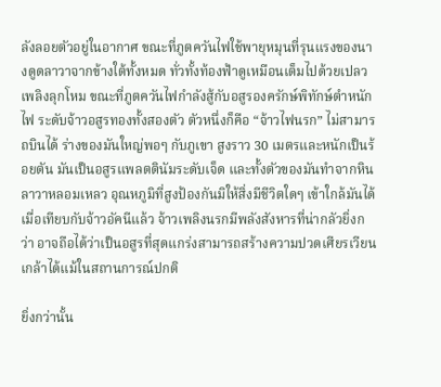ลังลอยตัวอยู่ในอากาศ ขณะที่ภูตควันไฟใช้พายุหมุนที่รุนแรงของนางดูดลาวาจากข้างใต้ทั้งหมด ทั่วทั้งท้องฟ้าดูเหมือนเต็มไปด้วยเปลวเพลิงลุกโหม ขณะที่ภูตควันไฟกำลังสู้กับอสูรองครักษ์พิทักษ์ตำหนักไฟ ระดับจ้าวอสูรทองทั้งสองตัว ตัวหนึ่งก็คือ “จ้าวไฟนรก” ไม่สามารถบินได้ ร่างของมันใหญ่พอๆ กับภูเขา สูงราว 30 เมตรและหนักเป็นร้อยตัน มันเป็นอสูรแพลตตินัมระดับเจ็ด และทั้งตัวของมันทำจากหินลาวาหลอมเหลว อุณหภูมิที่สูงป้องกันมิให้สิ่งมีชีวิตใดๆ เข้าใกล้มันได้ เมื่อเทียบกับจ้าวอัคนีแล้ว จ้าวเพลิงนรกมีพลังสังหารที่น่ากลัวยิ่งกว่า อาจถือได้ว่าเป็นอสูรที่สุดแกร่งสามารถสร้างความปวดเศียรเวียนเกล้าได้แม้ในสถานการณ์ปกติ

ยิ่งกว่านั้น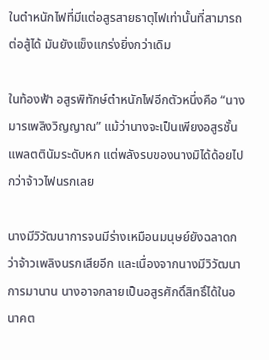ในตำหนักไฟที่มีแต่อสูรสายธาตุไฟเท่านั้นที่สามารถต่อสู้ได้ มันยังแข็งแกร่งยิ่งกว่าเดิม

ในท้องฟ้า อสูรพิทักษ์ตำหนักไฟอีกตัวหนึ่งคือ “นางมารเพลิงวิญญาณ” แม้ว่านางจะเป็นเพียงอสูรชั้นแพลตตินัมระดับหก แต่พลังรบของนางมิได้ด้อยไปกว่าจ้าวไฟนรกเลย

นางมีวิวัฒนาการจนมีร่างเหมือนมนุษย์ยังฉลาดกว่าจ้าวเพลิงนรกเสียอีก และเนื่องจากนางมีวิวัฒนาการมานาน นางอาจกลายเป็นอสูรศักดิ์สิทธิ์ได้ในอนาคต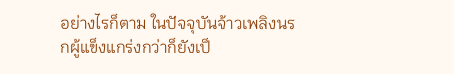อย่างไรก็ตาม ในปัจจุบันจ้าวเพลิงนรกผู้แข็งแกร่งกว่าก็ยังเป็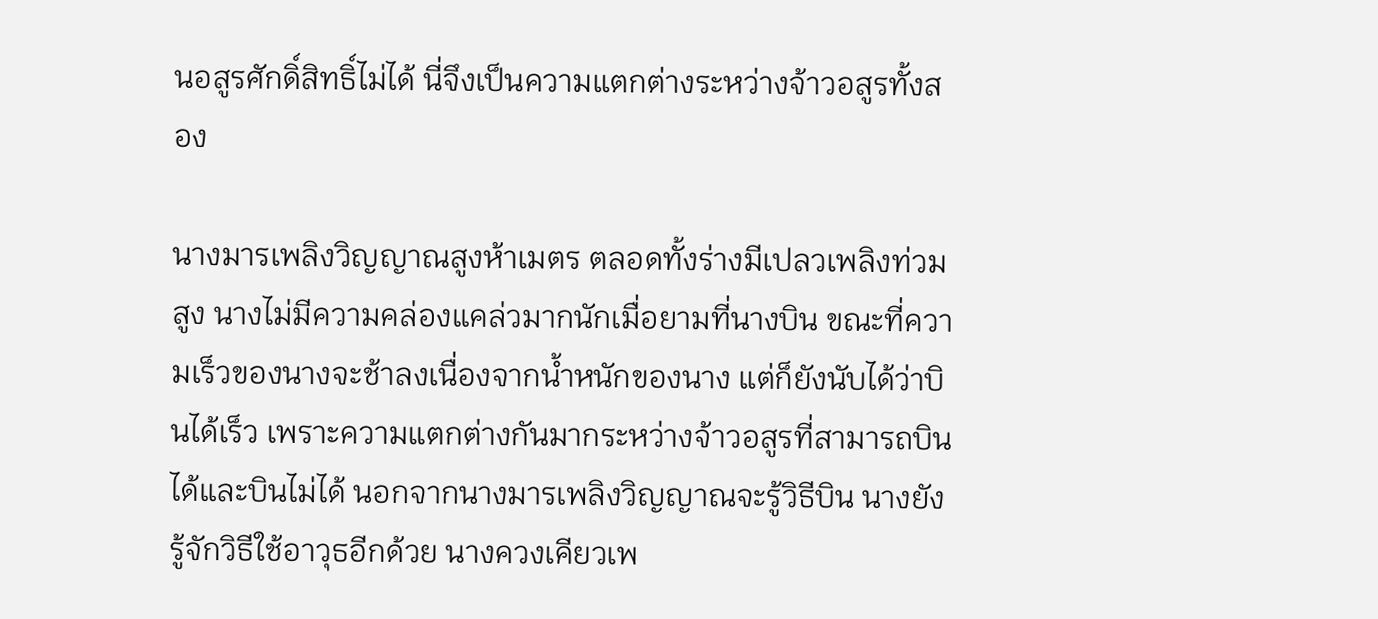นอสูรศักดิ์สิทธิ์ไม่ได้ นี่จึงเป็นความแตกต่างระหว่างจ้าวอสูรทั้งสอง

นางมารเพลิงวิญญาณสูงห้าเมตร ตลอดทั้งร่างมีเปลวเพลิงท่วมสูง นางไม่มีความคล่องแคล่วมากนักเมื่อยามที่นางบิน ขณะที่ความเร็วของนางจะช้าลงเนื่องจากน้ำหนักของนาง แต่ก็ยังนับได้ว่าบินได้เร็ว เพราะความแตกต่างกันมากระหว่างจ้าวอสูรที่สามารถบินได้และบินไม่ได้ นอกจากนางมารเพลิงวิญญาณจะรู้วิธีบิน นางยังรู้จักวิธีใช้อาวุธอีกด้วย นางควงเคียวเพ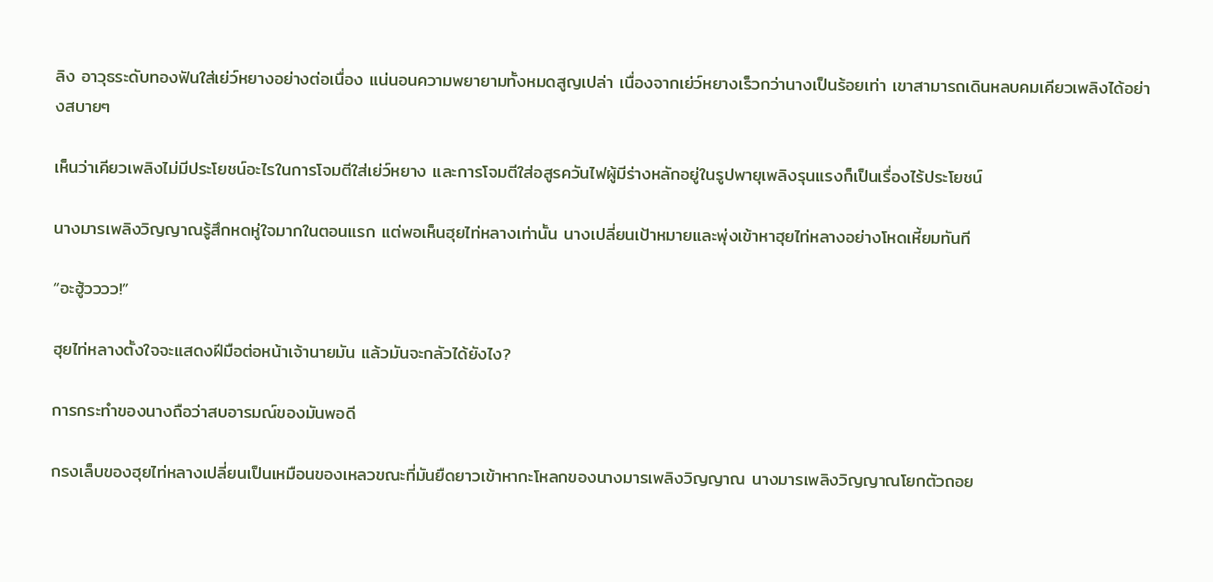ลิง อาวุธระดับทองฟันใส่เย่ว์หยางอย่างต่อเนื่อง แน่นอนความพยายามทั้งหมดสูญเปล่า เนื่องจากเย่ว์หยางเร็วกว่านางเป็นร้อยเท่า เขาสามารถเดินหลบคมเคียวเพลิงได้อย่างสบายๆ

เห็นว่าเคียวเพลิงไม่มีประโยชน์อะไรในการโจมตีใส่เย่ว์หยาง และการโจมตีใส่อสูรควันไฟผู้มีร่างหลักอยู่ในรูปพายุเพลิงรุนแรงก็เป็นเรื่องไร้ประโยชน์

นางมารเพลิงวิญญาณรู้สึกหดหู่ใจมากในตอนแรก แต่พอเห็นฮุยไท่หลางเท่านั้น นางเปลี่ยนเป้าหมายและพุ่งเข้าหาฮุยไท่หลางอย่างโหดเหี้ยมทันที

“อะฮู้วววว!”

ฮุยไท่หลางตั้งใจจะแสดงฝีมือต่อหน้าเจ้านายมัน แล้วมันจะกลัวได้ยังไง?

การกระทำของนางถือว่าสบอารมณ์ของมันพอดี

กรงเล็บของฮุยไท่หลางเปลี่ยนเป็นเหมือนของเหลวขณะที่มันยืดยาวเข้าหากะโหลกของนางมารเพลิงวิญญาณ นางมารเพลิงวิญญาณโยกตัวถอย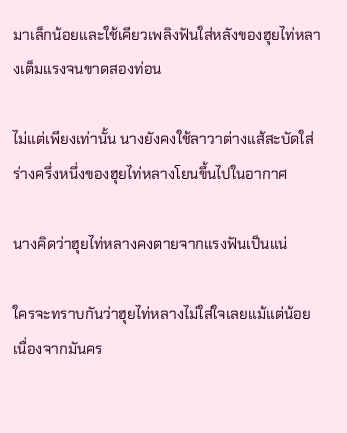มาเล็กน้อยและใช้เคียวเพลิงฟันใส่หลังของฮุยไท่หลางเต็มแรงจนขาดสองท่อน

ไม่แต่เพียงเท่านั้น นางยังคงใช้ลาวาต่างแส้สะบัดใส่ร่างครึ่งหนึ่งของฮุยไท่หลางโยนขึ้นไปในอากาศ

นางคิดว่าฮุยไท่หลางคงตายจากแรงฟันเป็นแน่

ใครจะทราบกันว่าฮุยไท่หลางไม่ใส่ใจเลยแม้แต่น้อย เนื่องจากมันคร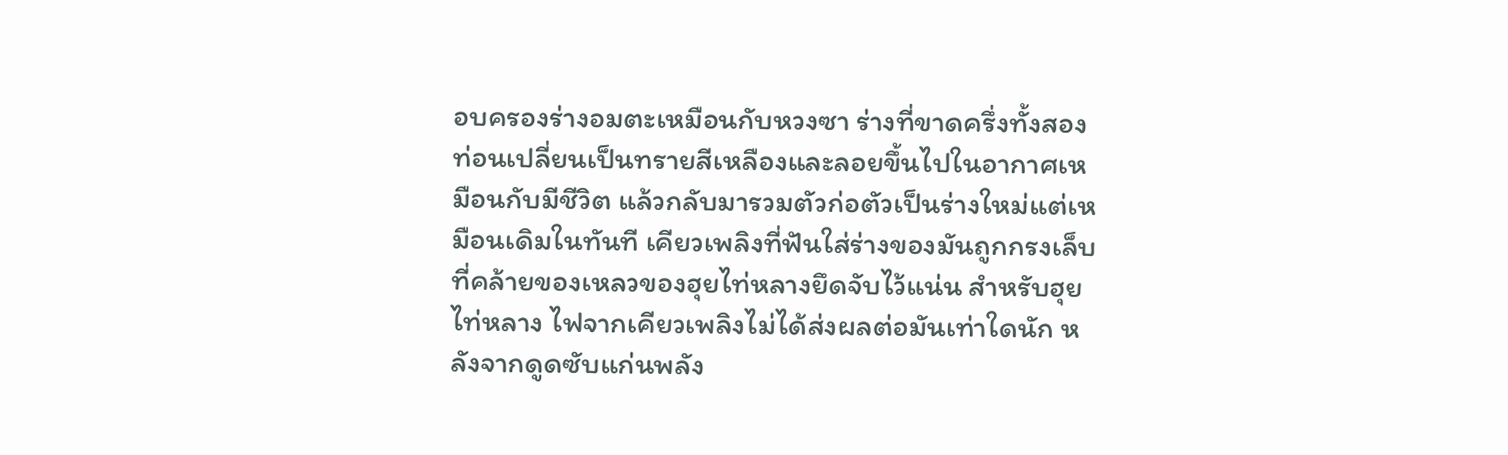อบครองร่างอมตะเหมือนกับหวงซา ร่างที่ขาดครึ่งทั้งสองท่อนเปลี่ยนเป็นทรายสีเหลืองและลอยขึ้นไปในอากาศเหมือนกับมีชีวิต แล้วกลับมารวมตัวก่อตัวเป็นร่างใหม่แต่เหมือนเดิมในทันที เคียวเพลิงที่ฟันใส่ร่างของมันถูกกรงเล็บที่คล้ายของเหลวของฮุยไท่หลางยึดจับไว้แน่น สำหรับฮุยไท่หลาง ไฟจากเคียวเพลิงไม่ได้ส่งผลต่อมันเท่าใดนัก หลังจากดูดซับแก่นพลัง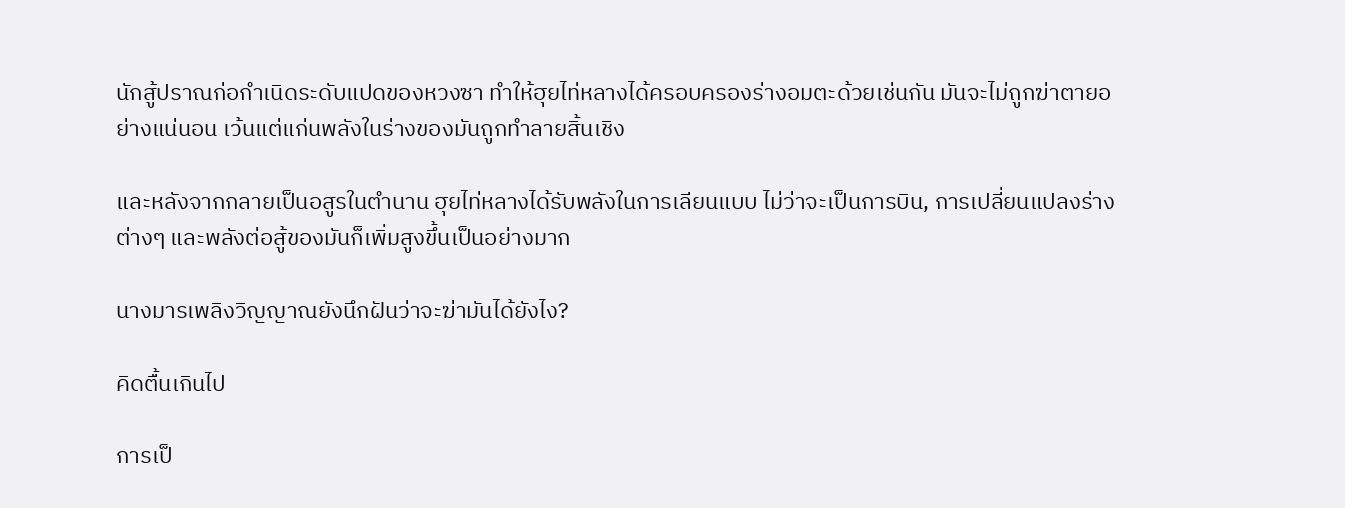นักสู้ปราณก่อกำเนิดระดับแปดของหวงซา ทำให้ฮุยไท่หลางได้ครอบครองร่างอมตะด้วยเช่นกัน มันจะไม่ถูกฆ่าตายอย่างแน่นอน เว้นแต่แก่นพลังในร่างของมันถูกทำลายสิ้นเชิง

และหลังจากกลายเป็นอสูรในตำนาน ฮุยไท่หลางได้รับพลังในการเลียนแบบ ไม่ว่าจะเป็นการบิน, การเปลี่ยนแปลงร่างต่างๆ และพลังต่อสู้ของมันก็เพิ่มสูงขึ้นเป็นอย่างมาก

นางมารเพลิงวิญญาณยังนึกฝันว่าจะฆ่ามันได้ยังไง?

คิดตื้นเกินไป

การเป็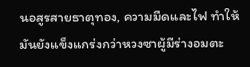นอสูรสายธาตุทอง, ความมืดและไฟ ทำให้มันยังแข็งแกร่งกว่าหวงซาผู้มีร่างอมตะ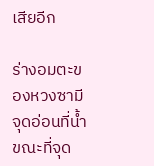เสียอีก

ร่างอมตะของหวงซามีจุดอ่อนที่น้ำ ขณะที่จุด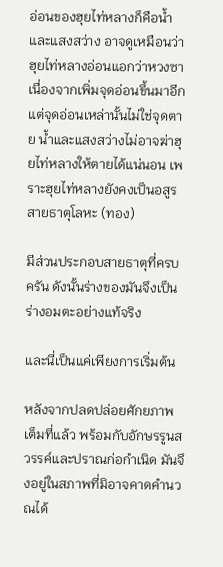อ่อนของฮุยไท่หลางก็คือน้ำและแสงสว่าง อาจดูเหมือนว่าฮุยไท่หลางอ่อนแอกว่าหวงซา เนื่องจากเพิ่มจุดอ่อนขึ้นมาอีก แต่จุดอ่อนเหล่านั้นไม่ใช่จุดตาย น้ำและแสงสว่างไม่อาจฆ่าฮุยไท่หลางให้ตายได้แน่นอน เพราะฮุยไท่หลางยังคงเป็นอสูรสายธาตุโลหะ (ทอง)

มีส่วนประกอบสายธาตุที่ครบครัน ดังนั้นร่างของมันจึงเป็นร่างอมตะอย่างแท้จริง

และนี่เป็นแค่เพียงการเริ่มต้น

หลังจากปลดปล่อยศักยภาพเต็มที่แล้ว พร้อมกับอักษรรูนสวรรค์และปราณก่อกำเนิด มันจึงอยู่ในสภาพที่มิอาจคาดคำนวณได้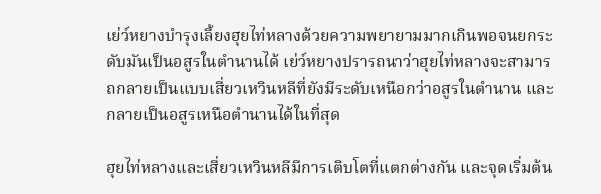เย่ว์หยางบำรุงเลี้ยงฮุยไท่หลางด้วยความพยายามมากเกินพอจนยกระดับมันเป็นอสูรในตำนานได้ เย่ว์หยางปรารถนาว่าฮุยไท่หลางจะสามารถกลายเป็นแบบเสี่ยวเหวินหลีที่ยังมีระดับเหนือกว่าอสูรในตำนาน และกลายเป็นอสูรเหนือตำนานได้ในที่สุด

ฮุยไท่หลางและเสี่ยวเหวินหลีมีการเติบโตที่แตกต่างกัน และจุดเริ่มต้น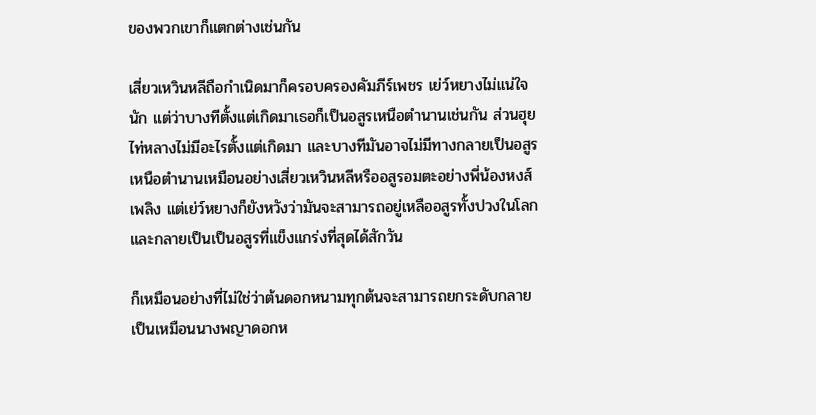ของพวกเขาก็แตกต่างเช่นกัน

เสี่ยวเหวินหลีถือกำเนิดมาก็ครอบครองคัมภีร์เพชร เย่ว์หยางไม่แน่ใจนัก แต่ว่าบางทีตั้งแต่เกิดมาเธอก็เป็นอสูรเหนือตำนานเช่นกัน ส่วนฮุยไท่หลางไม่มีอะไรตั้งแต่เกิดมา และบางทีมันอาจไม่มีทางกลายเป็นอสูรเหนือตำนานเหมือนอย่างเสี่ยวเหวินหลีหรืออสูรอมตะอย่างพี่น้องหงส์เพลิง แต่เย่ว์หยางก็ยังหวังว่ามันจะสามารถอยู่เหลืออสูรทั้งปวงในโลกและกลายเป็นเป็นอสูรที่แข็งแกร่งที่สุดได้สักวัน

ก็เหมือนอย่างที่ไม่ใช่ว่าต้นดอกหนามทุกต้นจะสามารถยกระดับกลายเป็นเหมือนนางพญาดอกห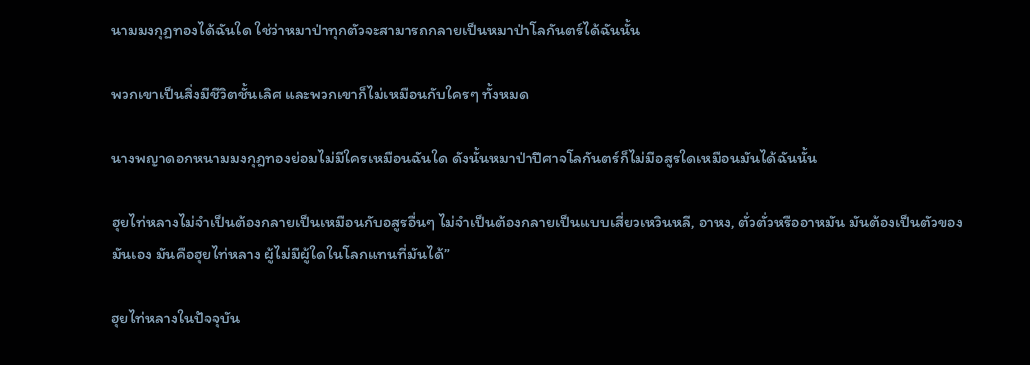นามมงกุฏทองได้ฉันใด ใช่ว่าหมาป่าทุกตัวจะสามารถกลายเป็นหมาป่าโลกันตร์ได้ฉันนั้น

พวกเขาเป็นสิ่งมีชีวิตชั้นเลิศ และพวกเขาก็ไม่เหมือนกับใครๆ ทั้งหมด

นางพญาดอกหนามมงกุฎทองย่อมไม่มีใครเหมือนฉันใด ดังนั้นหมาป่าปีศาจโลกันตร์ก็ไม่มีอสูรใดเหมือนมันได้ฉันนั้น

ฮุยไท่หลางไม่จำเป็นต้องกลายเป็นเหมือนกับอสูรอื่นๆ ไม่จำเป็นต้องกลายเป็นแบบเสี่ยวเหวินหลี, อาหง, ตั่วตั่วหรืออาหมัน มันต้องเป็นตัวของมันเอง มันคือฮุยไท่หลาง ผู้ไม่มีผู้ใดในโลกแทนที่มันได้”

ฮุยไท่หลางในปัจจุบัน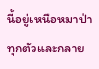นี้อยู่เหนือหมาป่าทุกตัวและกลาย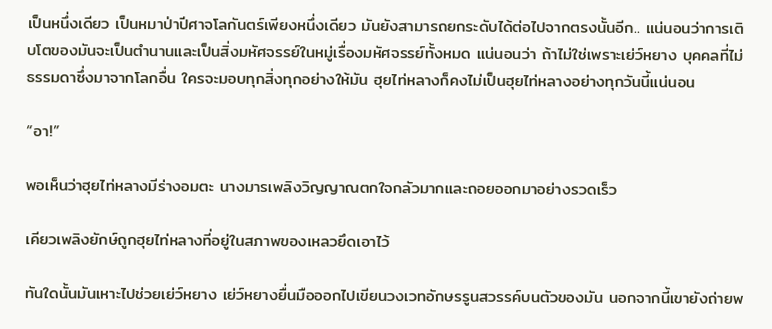เป็นหนึ่งเดียว เป็นหมาป่าปีศาจโลกันตร์เพียงหนึ่งเดียว มันยังสามารถยกระดับได้ต่อไปจากตรงนั้นอีก.. แน่นอนว่าการเติบโตของมันจะเป็นตำนานและเป็นสิ่งมหัศจรรย์ในหมู่เรื่องมหัศจรรย์ทั้งหมด แน่นอนว่า ถ้าไม่ใช่เพราะเย่ว์หยาง บุคคลที่ไม่ธรรมดาซึ่งมาจากโลกอื่น ใครจะมอบทุกสิ่งทุกอย่างให้มัน ฮุยไท่หลางก็คงไม่เป็นฮุยไท่หลางอย่างทุกวันนี้แน่นอน

“อา!”

พอเห็นว่าฮุยไท่หลางมีร่างอมตะ นางมารเพลิงวิญญาณตกใจกลัวมากและถอยออกมาอย่างรวดเร็ว

เคียวเพลิงยักษ์ถูกฮุยไท่หลางที่อยู่ในสภาพของเหลวยึดเอาไว้

ทันใดนั้นมันเหาะไปช่วยเย่ว์หยาง เย่ว์หยางยื่นมือออกไปเขียนวงเวทอักษรรูนสวรรค์บนตัวของมัน นอกจากนี้เขายังถ่ายพ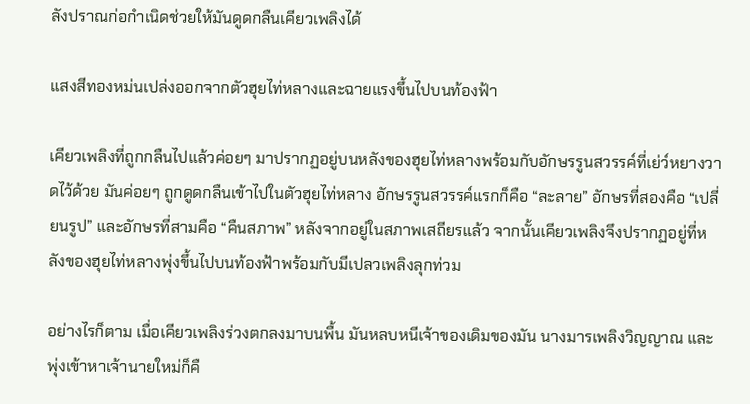ลังปราณก่อกำเนิดช่วยให้มันดูดกลืนเคียวเพลิงได้

แสงสีทองหม่นเปล่งออกจากตัวฮุยไท่หลางและฉายแรงขึ้นไปบนท้องฟ้า

เคียวเพลิงที่ถูกกลืนไปแล้วค่อยๆ มาปรากฏอยู่บนหลังของฮุยไท่หลางพร้อมกับอักษรรูนสวรรค์ที่เย่ว์หยางวาดไว้ด้วย มันค่อยๆ ถูกดูดกลืนเข้าไปในตัวฮุยไท่หลาง อักษรรูนสวรรค์แรกก็คือ “ละลาย” อักษรที่สองคือ “เปลี่ยนรูป” และอักษรที่สามคือ “คืนสภาพ” หลังจากอยู่ในสภาพเสถียรแล้ว จากนั้นเคียวเพลิงจึงปรากฏอยู่ที่หลังของฮุยไท่หลางพุ่งขึ้นไปบนท้องฟ้าพร้อมกับมีเปลวเพลิงลุกท่วม

อย่างไรก็ตาม เมื่อเคียวเพลิงร่วงตกลงมาบนพื้น มันหลบหนีเจ้าของเดิมของมัน นางมารเพลิงวิญญาณ และพุ่งเข้าหาเจ้านายใหม่ก็คื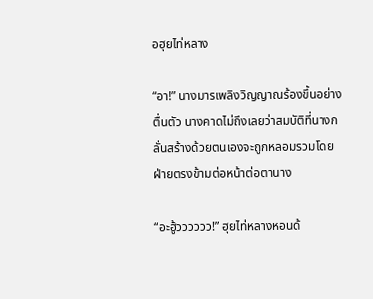อฮุยไท่หลาง

“อา!” นางมารเพลิงวิญญาณร้องขึ้นอย่างตื่นตัว นางคาดไม่ถึงเลยว่าสมบัติที่นางกลั่นสร้างด้วยตนเองจะถูกหลอมรวมโดยฝ่ายตรงข้ามต่อหน้าต่อตานาง

“อะฮู้วววววว!” ฮุยไท่หลางหอนด้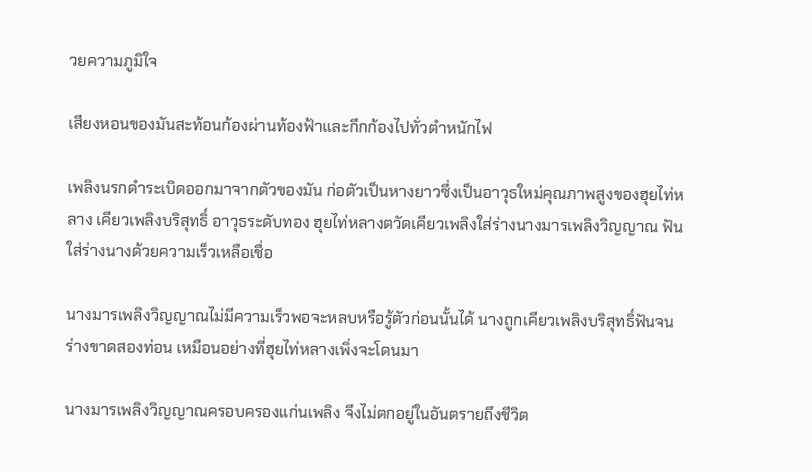วยความภูมิใจ

เสียงหอนของมันสะท้อนก้องผ่านท้องฟ้าและกึกก้องไปทั่วตำหนักไฟ

เพลิงนรกดำระเบิดออกมาจากตัวของมัน ก่อตัวเป็นหางยาวซึ่งเป็นอาวุธใหม่คุณภาพสูงของฮุยไท่หลาง เคียวเพลิงบริสุทธิ์ อาวุธระดับทอง ฮุยไท่หลางตวัดเคียวเพลิงใส่ร่างนางมารเพลิงวิญญาณ ฟันใส่ร่างนางด้วยความเร็วเหลือเชื่อ

นางมารเพลิงวิญญาณไม่มีความเร็วพอจะหลบหรือรู้ตัวก่อนนั้นได้ นางถูกเคียวเพลิงบริสุทธิ์ฟันจนร่างขาดสองท่อน เหมือนอย่างที่ฮุยไท่หลางเพิ่งจะโดนมา

นางมารเพลิงวิญญาณครอบครองแก่นเพลิง จึงไม่ตกอยู่ในอันตรายถึงชีวิต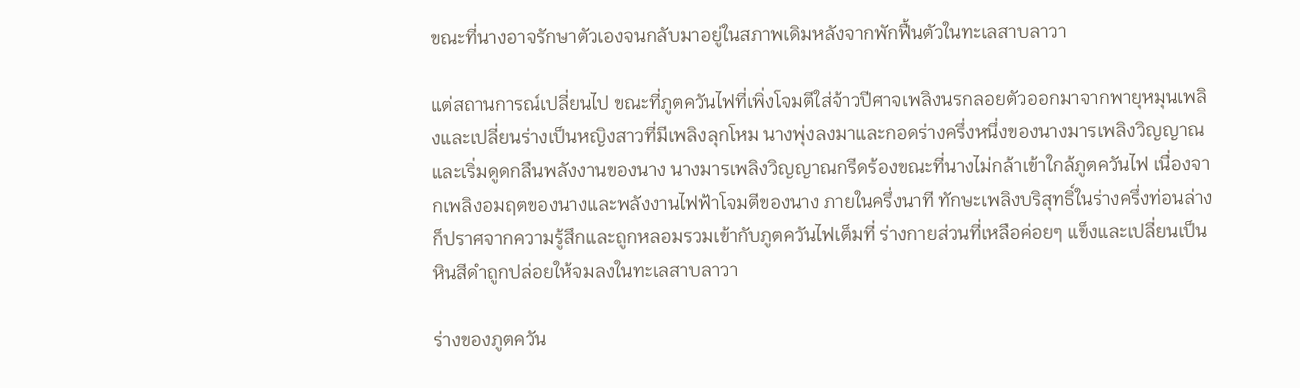ขณะที่นางอาจรักษาตัวเองจนกลับมาอยู่ในสภาพเดิมหลังจากพักฟื้นตัวในทะเลสาบลาวา

แต่สถานการณ์เปลี่ยนไป ขณะที่ภูตควันไฟที่เพิ่งโจมตีใส่จ้าวปีศาจเพลิงนรกลอยตัวออกมาจากพายุหมุนเพลิงและเปลี่ยนร่างเป็นหญิงสาวที่มีเพลิงลุกโหม นางพุ่งลงมาและกอดร่างครึ่งหนึ่งของนางมารเพลิงวิญญาณและเริ่มดูดกลืนพลังงานของนาง นางมารเพลิงวิญญาณกรีดร้องขณะที่นางไม่กล้าเข้าใกล้ภูตควันไฟ เนื่องจากเพลิงอมฤตของนางและพลังงานไฟฟ้าโจมตีของนาง ภายในครึ่งนาที ทักษะเพลิงบริสุทธิ์ในร่างครึ่งท่อนล่างก็ปราศจากความรู้สึกและถูกหลอมรวมเข้ากับภูตควันไฟเต็มที่ ร่างกายส่วนที่เหลือค่อยๆ แข็งและเปลี่ยนเป็นหินสีดำถูกปล่อยให้จมลงในทะเลสาบลาวา

ร่างของภูตควัน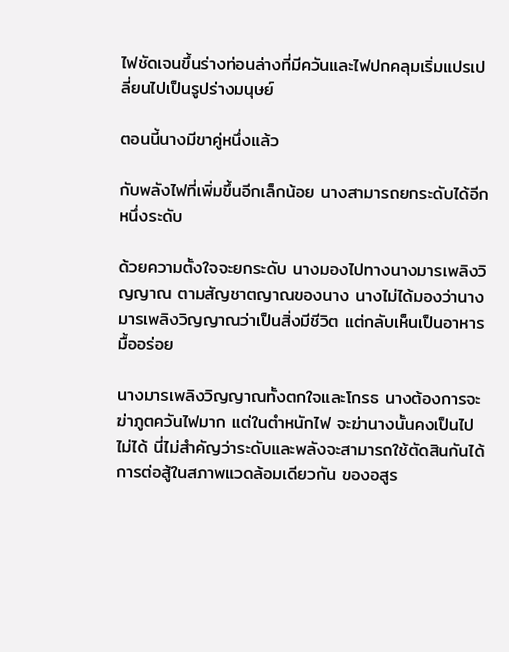ไฟชัดเจนขึ้นร่างท่อนล่างที่มีควันและไฟปกคลุมเริ่มแปรเปลี่ยนไปเป็นรูปร่างมนุษย์

ตอนนี้นางมีขาคู่หนึ่งแล้ว

กับพลังไฟที่เพิ่มขึ้นอีกเล็กน้อย นางสามารถยกระดับได้อีกหนึ่งระดับ

ด้วยความตั้งใจจะยกระดับ นางมองไปทางนางมารเพลิงวิญญาณ ตามสัญชาตญาณของนาง นางไม่ได้มองว่านางมารเพลิงวิญญาณว่าเป็นสิ่งมีชีวิต แต่กลับเห็นเป็นอาหารมื้ออร่อย

นางมารเพลิงวิญญาณทั้งตกใจและโกรธ นางต้องการจะฆ่าภูตควันไฟมาก แต่ในตำหนักไฟ จะฆ่านางนั้นคงเป็นไปไม่ได้ นี่ไม่สำคัญว่าระดับและพลังจะสามารถใช้ตัดสินกันได้ การต่อสู้ในสภาพแวดล้อมเดียวกัน ของอสูร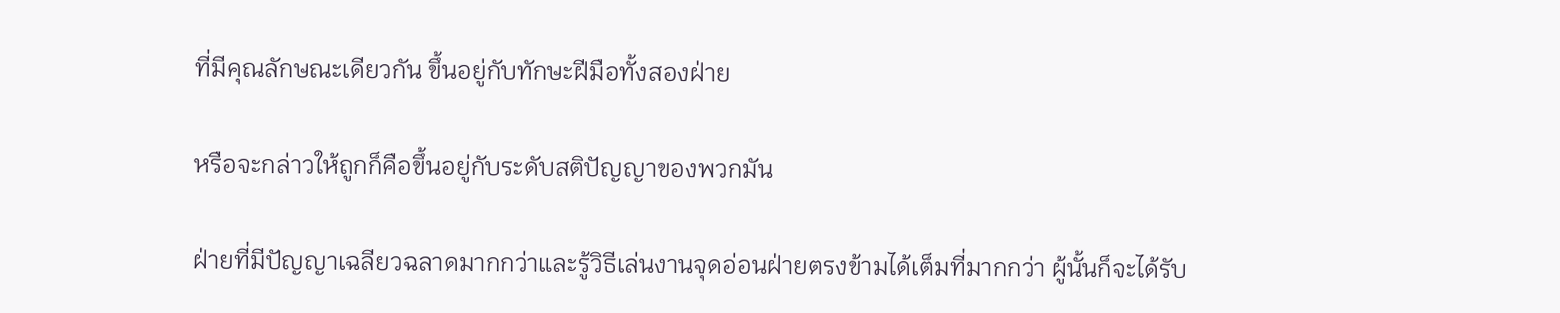ที่มีคุณลักษณะเดียวกัน ขึ้นอยู่กับทักษะฝีมือทั้งสองฝ่าย

หรือจะกล่าวให้ถูกก็คือขึ้นอยู่กับระดับสติปัญญาของพวกมัน

ฝ่ายที่มีปัญญาเฉลียวฉลาดมากกว่าและรู้วิธีเล่นงานจุดอ่อนฝ่ายตรงข้ามได้เต็มที่มากกว่า ผู้นั้นก็จะได้รับ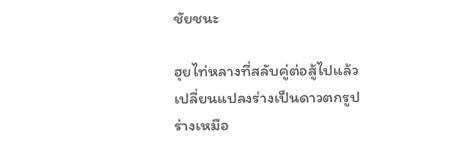ชัยชนะ

ฮุยไท่หลางที่สลับคู่ต่อสู้ไปแล้วเปลี่ยนแปลงร่างเป็นดาวตกรูปร่างเหมือ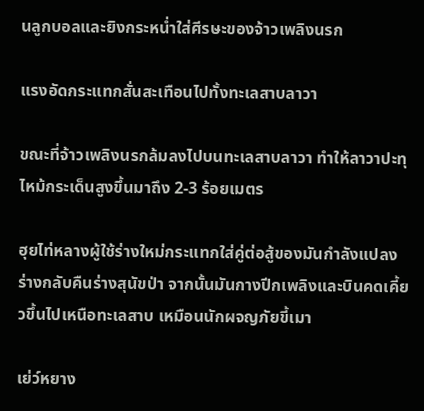นลูกบอลและยิงกระหน่ำใส่ศีรษะของจ้าวเพลิงนรก

แรงอัดกระแทกสั่นสะเทือนไปทั้งทะเลสาบลาวา

ขณะที่จ้าวเพลิงนรกล้มลงไปบนทะเลสาบลาวา ทำให้ลาวาปะทุไหม้กระเด็นสูงขึ้นมาถึง 2-3 ร้อยเมตร

ฮุยไท่หลางผู้ใช้ร่างใหม่กระแทกใส่คู่ต่อสู้ของมันกำลังแปลงร่างกลับคืนร่างสุนัขป่า จากนั้นมันกางปีกเพลิงและบินคดเคี้ยวขึ้นไปเหนือทะเลสาบ เหมือนนักผจญภัยขี้เมา

เย่ว์หยาง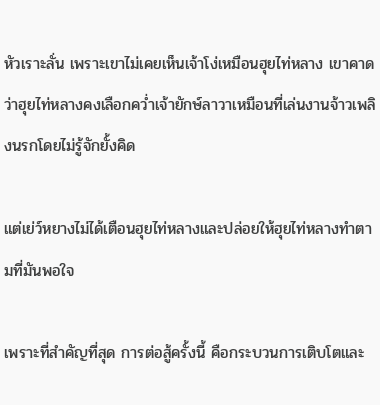หัวเราะลั่น เพราะเขาไม่เคยเห็นเจ้าโง่เหมือนฮุยไท่หลาง เขาคาดว่าฮุยไท่หลางคงเลือกคว่ำเจ้ายักษ์ลาวาเหมือนที่เล่นงานจ้าวเพลิงนรกโดยไม่รู้จักยั้งคิด

แต่เย่ว์หยางไม่ได้เตือนฮุยไท่หลางและปล่อยให้ฮุยไท่หลางทำตามที่มันพอใจ

เพราะที่สำคัญที่สุด การต่อสู้ครั้งนี้ คือกระบวนการเติบโตและ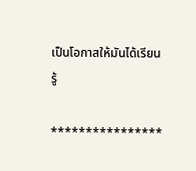เป็นโอกาสให้มันได้เรียนรู้

****************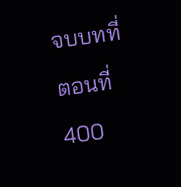จบบทที่ ตอนที่ 400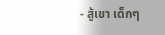- สู้เขา เด็กๆ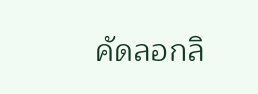คัดลอกลิ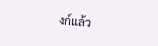งก์แล้ว